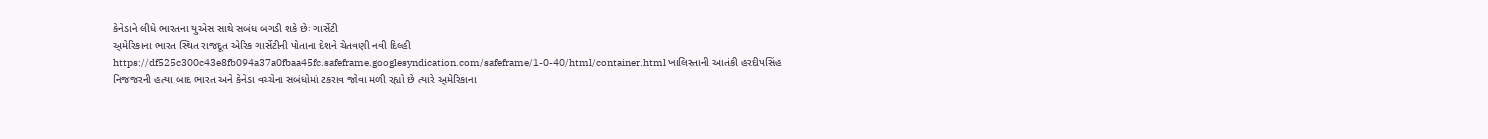કેનેડાને લીધે ભારતના યુએસ સાથે સબંધ બગડી શકે છેઃ ગાર્સેટી
અ્મેરિકાના ભારત સ્થિત રાજદૂત એરિક ગાર્સેટીની પોતાના દેશને ચેતવણી નવી દિલ્હી https://df525c300c43e8fb094a37a0fbaa45fc.safeframe.googlesyndication.com/safeframe/1-0-40/html/container.html ખાલિસ્તાની આતંકી હરદીપસિંહ નિજજરની હત્યા બાદ ભારત અને કેનેડા વચ્ચેના સબંધોમાં ટકરાવ જોવા મળી રહ્યો છે ત્યારે અ્મેરિકાના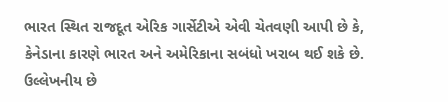ભારત સ્થિત રાજદૂત એરિક ગાર્સેટીએ એવી ચેતવણી આપી છે કે, કેનેડાના કારણે ભારત અને અમેરિકાના સબંધો ખરાબ થઈ શકે છે. ઉલ્લેખનીય છે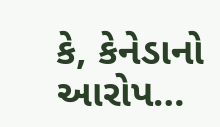કે, કેનેડાનો આરોપ…